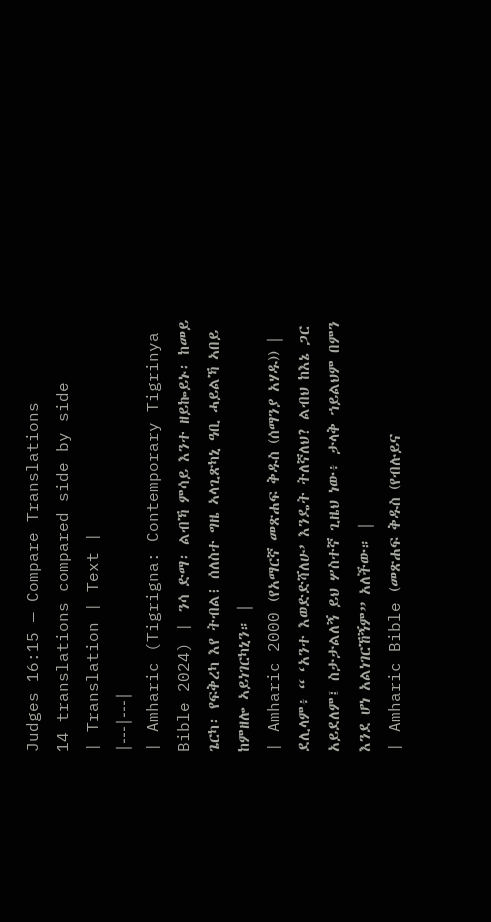Judges 16:15 — Compare Translations
14 translations compared side by side
| Translation | Text |
|---|---|
| Amharic (Tigrigna: Contemporary Tigrinya Bible 2024) | ንሳ ድማ፡ ልብኻ ምሳይ እንተ ዘይኰይኑ፡ ከመይ ጌርካ፡ የፍቅረካ እየ ትብል፧ ሰለስተ ግዜ ኣላጊጽካኒ ዓቢ ሓይልኻ ኣበይ ከምዘሎ ኣይነገርካኒን። |
| Amharic 2000 (የአማርኛ መጽሐፍ ቅዱስ (ሰማንያ አሃዱ)) | ደሊላም፥ “ ‘አንተ እወድድሻለሁ’ እንዴት ትለኛለህ? ልብህ ከእኔ ጋር አይደለም፤ ስታታልለኝ ይህ ሦስተኛ ጊዜህ ነው፥ ታላቅ ኀይልህም በምን እንደ ሆነ አልነገርኸኝም” አለችው። |
| Amharic Bible (መጽሐፍ ቅዱስ (የብሉይና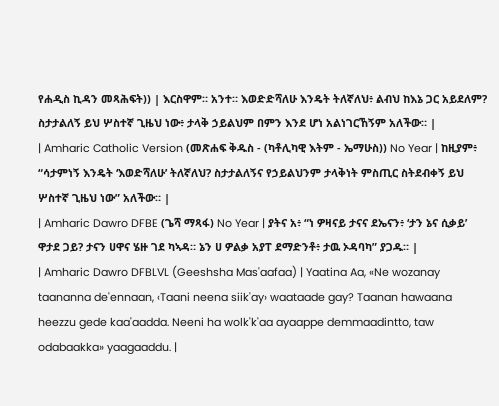የሐዲስ ኪዳን መጻሕፍት)) | እርስዋም። አንተ። እወድድሻለሁ እንዴት ትለኛለህ፥ ልብህ ከእኔ ጋር አይደለም? ስታታልለኝ ይህ ሦስተኛ ጊዜህ ነው፥ ታላቅ ኃይልህም በምን እንደ ሆነ አልነገርኸኝም አለችው። |
| Amharic Catholic Version (መጽሐፍ ቅዱስ - (ካቶሊካዊ እትም - ኤማሁስ)) No Year | ከዚያም፥ “ሳታምነኝ እንዴት ‘እወድሻለሁ’ ትለኛለህ? ስታታልለኝና የኃይልህንም ታላቅነት ምስጢር ስትደብቀኝ ይህ ሦስተኛ ጊዜህ ነው” አለችው። |
| Amharic Dawro DFBE (ጌሻ ማጻፋ) No Year | ያትና አ፥ “ነ ዎዛናይ ታናና ደኤናን፥ ‘ታን ኔና ሲቃይ’ ዋታደ ጋይ? ታናን ሀዋና ሄዙ ገደ ካኣዳ። ኔን ሀ ዎልቃ አያፐ ደማድንቶ፥ ታዉ ኦዳባካ” ያጋዱ። |
| Amharic Dawro DFBLVL (Geeshsha Mas'aafaa) | Yaatina Aa, «Ne wozanay taananna de'ennaan, ‹Taani neena siik'ay› waataade gay? Taanan hawaana heezzu gede kaa'aadda. Neeni ha wolk'k'aa ayaappe demmaadintto, taw odabaakka» yaagaaddu. |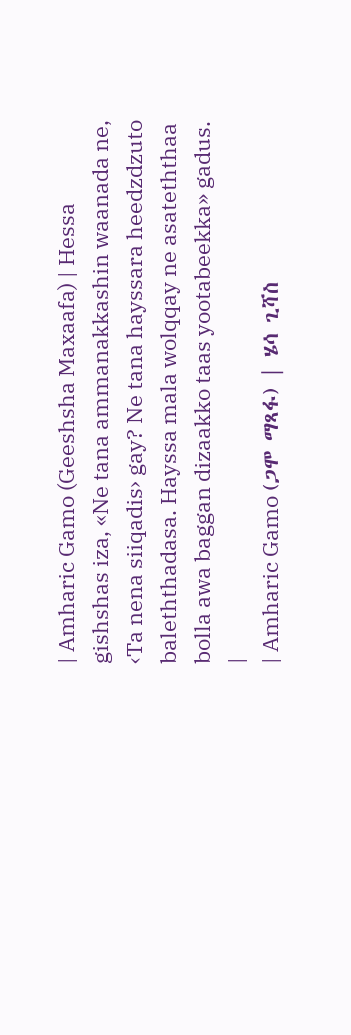| Amharic Gamo (Geeshsha Maxaafa) | Hessa gishshas iza, «Ne tana ammanakkashin waanada ne, ‹Ta nena siiqadis› gay? Ne tana hayssara heedzdzuto baleththadasa. Hayssa mala wolqqay ne asateththaa bolla awa baggan dizaakko taas yootabeekka» gadus. |
| Amharic Gamo (ጋሞ ማጻፋ) | ሄሳ ጊሻስ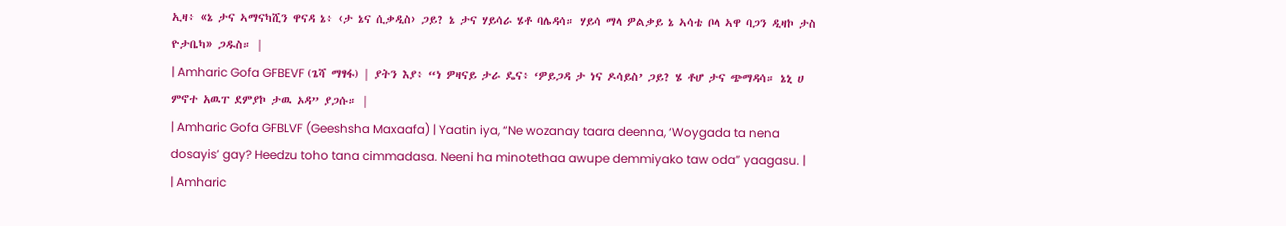ኢዛ፥ «ኔ ታና ኣማናካሺን ዋናዳ ኔ፥ ‹ታ ኔና ሲቃዲስ› ጋይ? ኔ ታና ሃይሳራ ሄቶ ባሌዳሳ። ሃይሳ ማላ ዎልቃይ ኔ ኣሳቴ ቦላ ኣዋ ባጋን ዲዛኮ ታስ ዮታቤካ» ጋዱስ። |
| Amharic Gofa GFBEVF (ጌሻ ማፃፋ) | ያትን እያ፥ “ነ ዎዛናይ ታራ ዴና፥ ‘ዎይጋዳ ታ ነና ዶሳይስ’ ጋይ? ሄ ቶሆ ታና ጭማዳሳ። ኔኒ ሀ ምኖተ አዉፐ ደምያኮ ታዉ ኦዳ” ያጋሱ። |
| Amharic Gofa GFBLVF (Geeshsha Maxaafa) | Yaatin iya, “Ne wozanay taara deenna, ‘Woygada ta nena dosayis’ gay? Heedzu toho tana cimmadasa. Neeni ha minotethaa awupe demmiyako taw oda” yaagasu. |
| Amharic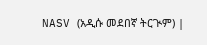NASV (አዲሱ መደበኛ ትርጒም) |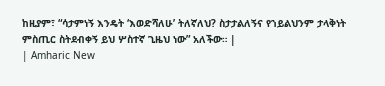ከዚያም፣ “ሳታምነኝ እንዴት ‘እወድሻለሁ’ ትለኛለህ? ስታታልለኝና የኀይልህንም ታላቅነት ምስጢር ስትደብቀኝ ይህ ሦስተኛ ጊዜህ ነው” አለችው። |
| Amharic New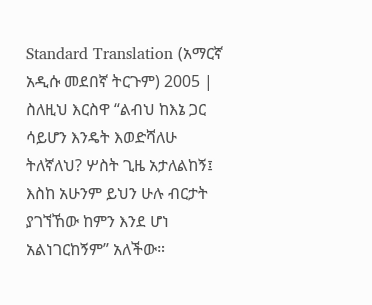Standard Translation (አማርኛ አዲሱ መደበኛ ትርጉም) 2005 | ስለዚህ እርስዋ “ልብህ ከእኔ ጋር ሳይሆን እንዴት እወድሻለሁ ትለኛለህ? ሦስት ጊዜ አታለልከኝ፤ እስከ አሁንም ይህን ሁሉ ብርታት ያገኘኸው ከምን እንደ ሆነ አልነገርከኝም” አለችው።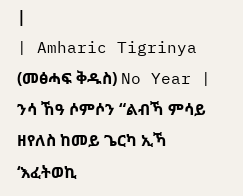|
| Amharic Tigrinya (መፅሓፍ ቅዱስ) No Year | ንሳ ኸዓ ሶምሶን “ልብኻ ምሳይ ዘየለስ ከመይ ጌርካ ኢኻ ‘እፈትወኪ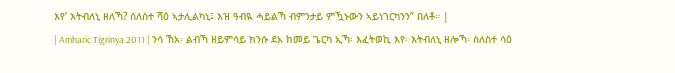እየ’ እትብለኒ ዘለኻ? ሰለስተ ሻዕ ኣታሊልካኒ፤ እዝ ዓብዪ ሓይልኻ ብምንታይ ምዃኑውን ኣይነገርካንን” በለቶ። |
| Amharic Tigrinya 2011 | ንሳ ኸአ፡ ልብኻ ዘይምሳይ ክንሱ ደአ ከመይ ጌርካ ኢኻ፡ እፈትወኪ እየ፡ እትብለኒ ዘሎኻ፡ ስለስተ ሳዕ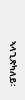ኣላጊጽካለይ፡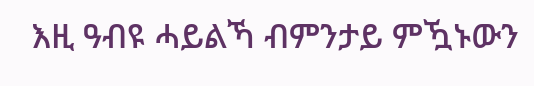እዚ ዓብዩ ሓይልኻ ብምንታይ ምዃኑውን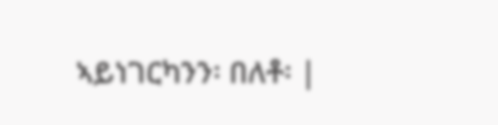ኣይነገርካንን፡ በለቶ፡ |